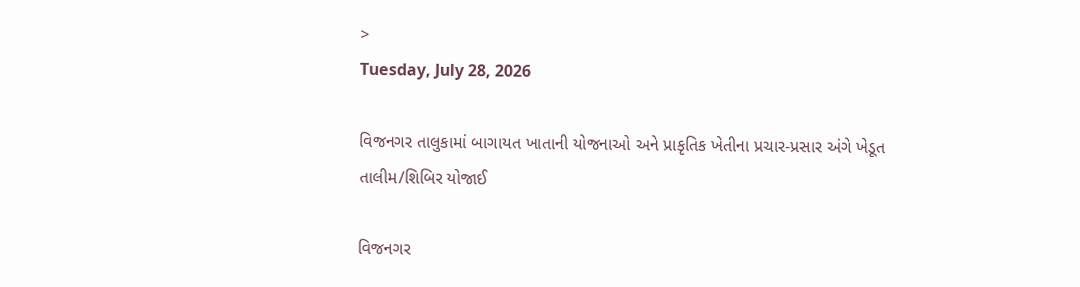>
Tuesday, July 28, 2026

વિજનગર તાલુકામાં બાગાયત ખાતાની યોજનાઓ અને પ્રાકૃતિક ખેતીના પ્રચાર-પ્રસાર અંગે ખેડૂત તાલીમ/શિબિર યોજાઈ

વિજનગર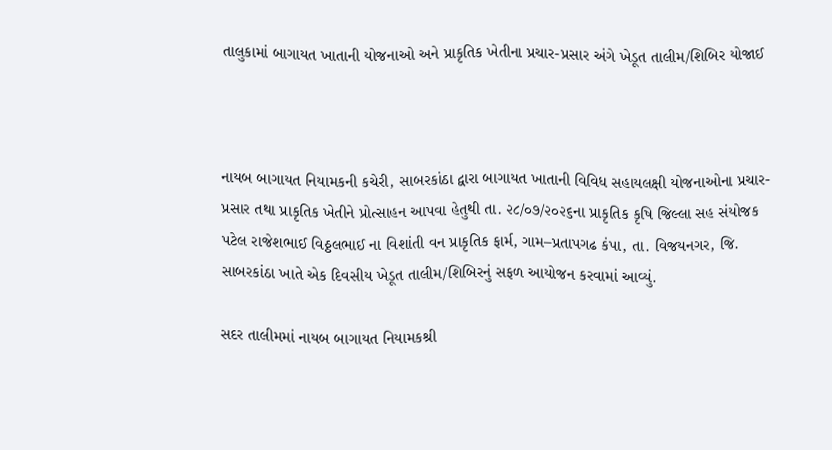તાલુકામાં બાગાયત ખાતાની યોજનાઓ અને પ્રાકૃતિક ખેતીના પ્રચાર-પ્રસાર અંગે ખેડૂત તાલીમ/શિબિર યોજાઈ



નાયબ બાગાયત નિયામકની કચેરી, સાબરકાંઠા દ્વારા બાગાયત ખાતાની વિવિધ સહાયલક્ષી યોજનાઓના પ્રચાર-પ્રસાર તથા પ્રાકૃતિક ખેતીને પ્રોત્સાહન આપવા હેતુથી તા. ૨૮/૦૭/૨૦૨૬ના પ્રાકૃતિક કૃષિ જિલ્લા સહ સંયોજક પટેલ રાજેશભાઈ વિઠ્ઠલભાઈ ના વિશાંતી વન પ્રાકૃતિક ફાર્મ, ગામ–પ્રતાપગઢ કંપા, તા. વિજયનગર, જિ. સાબરકાંઠા ખાતે એક દિવસીય ખેડૂત તાલીમ/શિબિરનું સફળ આયોજન કરવામાં આવ્યું.

સદર તાલીમમાં નાયબ બાગાયત નિયામકશ્રી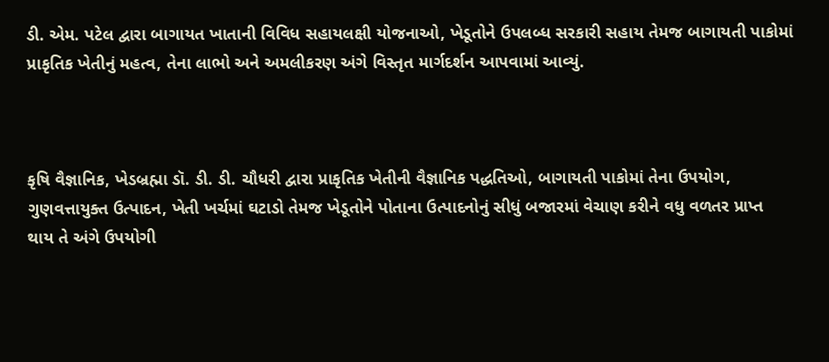ડી. એમ. પટેલ દ્વારા બાગાયત ખાતાની વિવિધ સહાયલક્ષી યોજનાઓ, ખેડૂતોને ઉપલબ્ધ સરકારી સહાય તેમજ બાગાયતી પાકોમાં પ્રાકૃતિક ખેતીનું મહત્વ, તેના લાભો અને અમલીકરણ અંગે વિસ્તૃત માર્ગદર્શન આપવામાં આવ્યું.



કૃષિ વૈજ્ઞાનિક, ખેડબ્રહ્મા ડૉ. ડી. ડી. ચૌધરી દ્વારા પ્રાકૃતિક ખેતીની વૈજ્ઞાનિક પદ્ધતિઓ, બાગાયતી પાકોમાં તેના ઉપયોગ, ગુણવત્તાયુક્ત ઉત્પાદન, ખેતી ખર્ચમાં ઘટાડો તેમજ ખેડૂતોને પોતાના ઉત્પાદનોનું સીધું બજારમાં વેચાણ કરીને વધુ વળતર પ્રાપ્ત થાય તે અંગે ઉપયોગી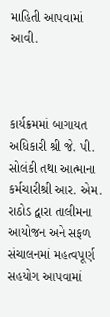માહિતી આપવામાં આવી.



કાર્યક્રમમાં બાગાયત અધિકારી શ્રી જે. પી. સોલંકી તથા આત્માના કર્મચારીશ્રી આર. એમ. રાઠોડ દ્વારા તાલીમના આયોજન અને સફળ સંચાલનમાં મહત્વપૂર્ણ સહયોગ આપવામાં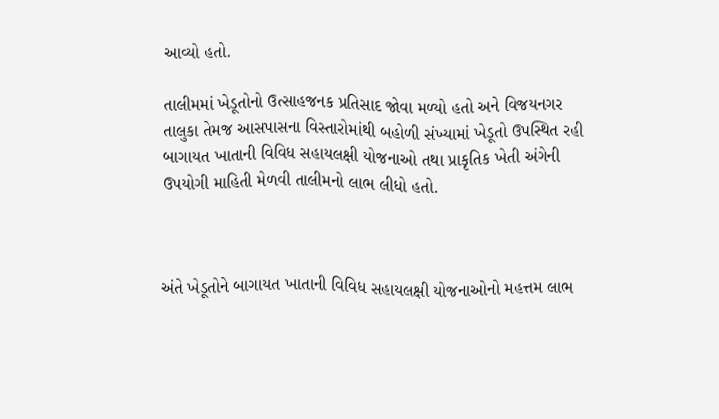આવ્યો હતો.

તાલીમમાં ખેડૂતોનો ઉત્સાહજનક પ્રતિસાદ જોવા મળ્યો હતો અને વિજયનગર તાલુકા તેમજ આસપાસના વિસ્તારોમાંથી બહોળી સંખ્યામાં ખેડૂતો ઉપસ્થિત રહી બાગાયત ખાતાની વિવિધ સહાયલક્ષી યોજનાઓ તથા પ્રાકૃતિક ખેતી અંગેની ઉપયોગી માહિતી મેળવી તાલીમનો લાભ લીધો હતો.



અંતે ખેડૂતોને બાગાયત ખાતાની વિવિધ સહાયલક્ષી યોજનાઓનો મહત્તમ લાભ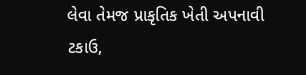લેવા તેમજ પ્રાકૃતિક ખેતી અપનાવી ટકાઉ,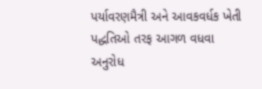પર્યાવરણમૈત્રી અને આવકવર્ધક ખેતી પદ્ધતિઓ તરફ આગળ વધવા અનુરોધ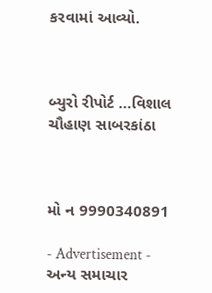કરવામાં આવ્યો.



બ્યુરો રીપોર્ટ …વિશાલ ચૌહાણ સાબરકાંઠા



મો ન 9990340891

- Advertisement -
અન્ય સમાચાર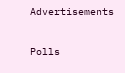Advertisements

Polls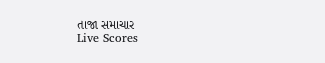તાજા સમાચાર
Live Scores